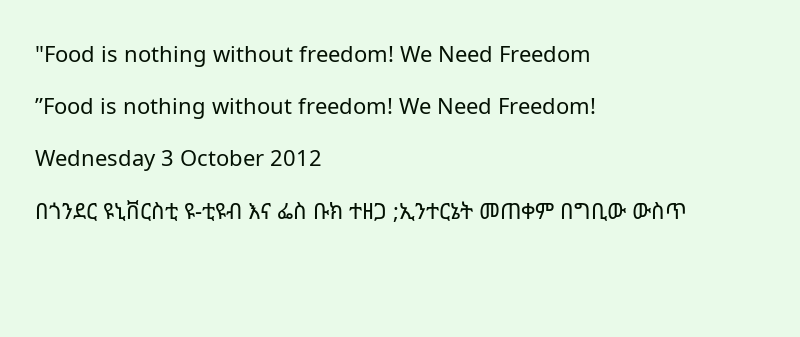"Food is nothing without freedom! We Need Freedom

”Food is nothing without freedom! We Need Freedom!

Wednesday 3 October 2012

በጎንደር ዩኒቨርስቲ ዩ-ቲዩብ እና ፌስ ቡክ ተዘጋ ;ኢንተርኔት መጠቀም በግቢው ውስጥ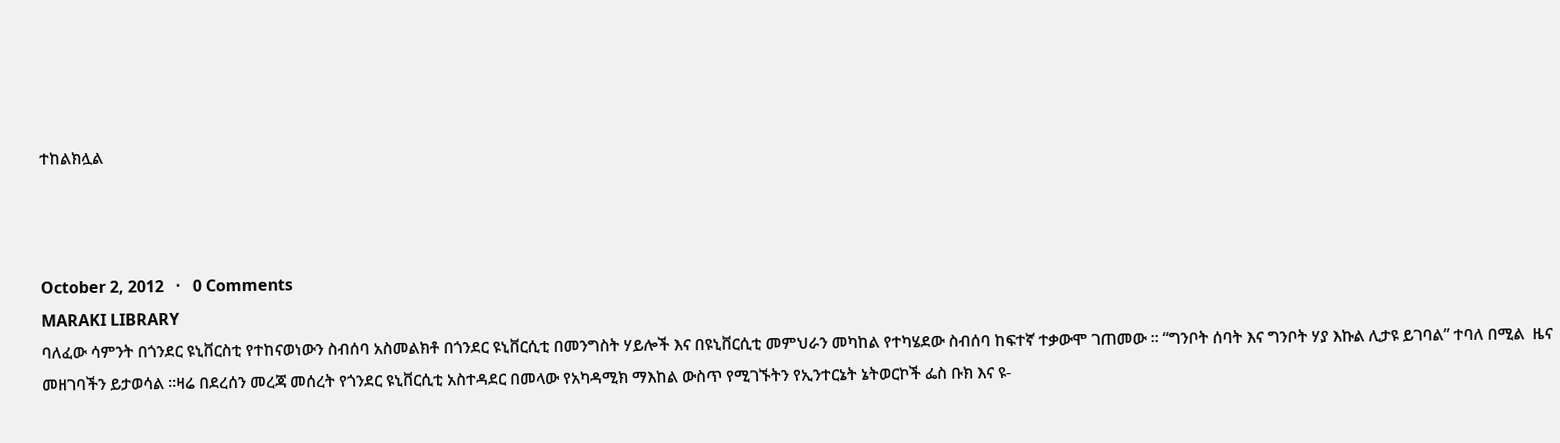ተከልክሏል



October 2, 2012   ·   0 Comments
MARAKI LIBRARY
ባለፈው ሳምንት በጎንደር ዩኒቨርስቲ የተከናወነውን ስብሰባ አስመልክቶ በጎንደር ዩኒቨርሲቲ በመንግስት ሃይሎች እና በዩኒቨርሲቲ መምህራን መካከል የተካሄደው ስብሰባ ከፍተኛ ተቃውሞ ገጠመው ። “ግንቦት ሰባት እና ግንቦት ሃያ እኩል ሊታዩ ይገባል” ተባለ በሚል  ዜና መዘገባችን ይታወሳል ።ዛሬ በደረሰን መረጃ መሰረት የጎንደር ዩኒቨርሲቲ አስተዳደር በመላው የአካዳሚክ ማእከል ውስጥ የሚገኙትን የኢንተርኔት ኔትወርኮች ፌስ ቡክ እና ዩ-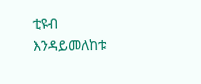ቲዩብ እንዳይመለከቱ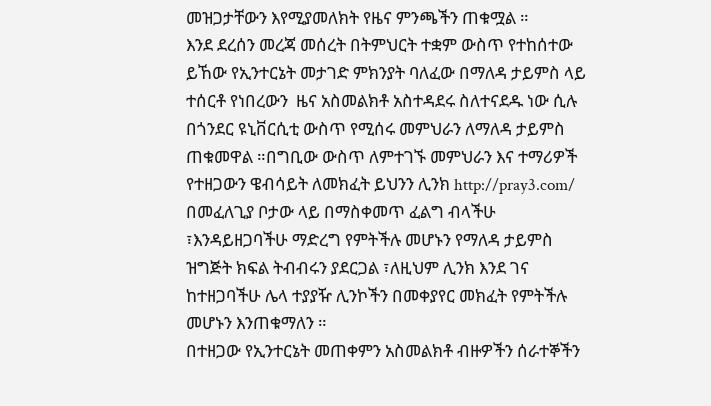መዝጋታቸውን እየሚያመለክት የዜና ምንጫችን ጠቁሟል ።
እንደ ደረሰን መረጃ መሰረት በትምህርት ተቋም ውስጥ የተከሰተው ይኸው የኢንተርኔት መታገድ ምክንያት ባለፈው በማለዳ ታይምስ ላይ ተሰርቶ የነበረውን  ዜና አስመልክቶ አስተዳደሩ ስለተናደዱ ነው ሲሉ በጎንደር ዩኒቨርሲቲ ውስጥ የሚሰሩ መምህራን ለማለዳ ታይምስ ጠቁመዋል ።በግቢው ውስጥ ለምተገኙ መምህራን እና ተማሪዎች የተዘጋውን ዌብሳይት ለመክፈት ይህንን ሊንክ http://pray3.com/ በመፈለጊያ ቦታው ላይ በማስቀመጥ ፈልግ ብላችሁ ፣እንዳይዘጋባችሁ ማድረግ የምትችሉ መሆኑን የማለዳ ታይምስ ዝግጅት ክፍል ትብብሩን ያደርጋል ፣ለዚህም ሊንክ እንደ ገና ከተዘጋባችሁ ሌላ ተያያዥ ሊንኮችን በመቀያየር መክፈት የምትችሉ መሆኑን እንጠቁማለን ።
በተዘጋው የኢንተርኔት መጠቀምን አስመልክቶ ብዙዎችን ሰራተኞችን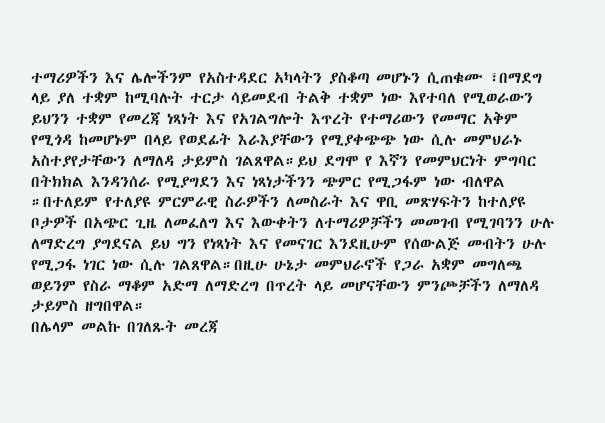ተማሪዎችን እና ሌሎችንም የአስተዳደር አካላትን ያስቆጣ መሆኑን ሲጠቁሙ ፣በማደግ ላይ ያለ ተቋም ከሚባሉት ተርታ ሳይመደብ ትልቅ ተቋም ነው እየተባለ የሚወራውን ይህንን ተቋም የመረጃ ነጻነት እና የአገልግሎት እጥረት የተማሪውን የመማር አቅም የሚጎዳ ከመሆኑም በላይ የወደፊት እራእያቸውን የሚያቀጭጭ ነው ሲሉ መምህራኑ አስተያየታቸውን ለማለዳ ታይምስ ገልጸዋል።ይህ ደግሞ የ እኛን የመምህርነት ምግባር በትክክል እንዳንሰራ የሚያግደን እና ነጻነታችንን ጭምር የሚጋፋም ነው ብለዋል ።በተለይም የተለያዩ ምርምራዊ ስራዎችን ለመስራት እና ዋቢ መጽሃፍትን ከተለያዩ ቦታዎች በአጭር ጊዜ ለመፈለግ እና እውቀትን ለተማሪዎቻችን መመገብ የሚገባንን ሁሉ ለማድረግ ያግደናል ይህ ግን የነጻነት እና የመናገር እንደዚሁም የሰውልጅ መብትን ሁሉ የሚጋፋ ነገር ነው ሲሉ ገልጸዋል።በዚሁ ሁኔታ መምህራኖች የጋራ አቋም መግለጫ ወይንም የስራ ማቆም አድማ ለማድረግ በጥረት ላይ መሆናቸውን ምንጮቻችን ለማለዳ ታይምስ ዘግበዋል።
በሌላም መልኩ በገለጹት መረጃ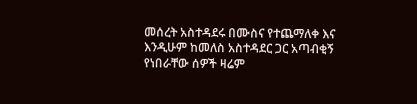መሰረት አስተዳደሩ በሙስና የተጨማለቀ እና እንዲሁም ከመለስ አስተዳደር ጋር አጣብቂኝ የነበራቸው ሰዎች ዛሬም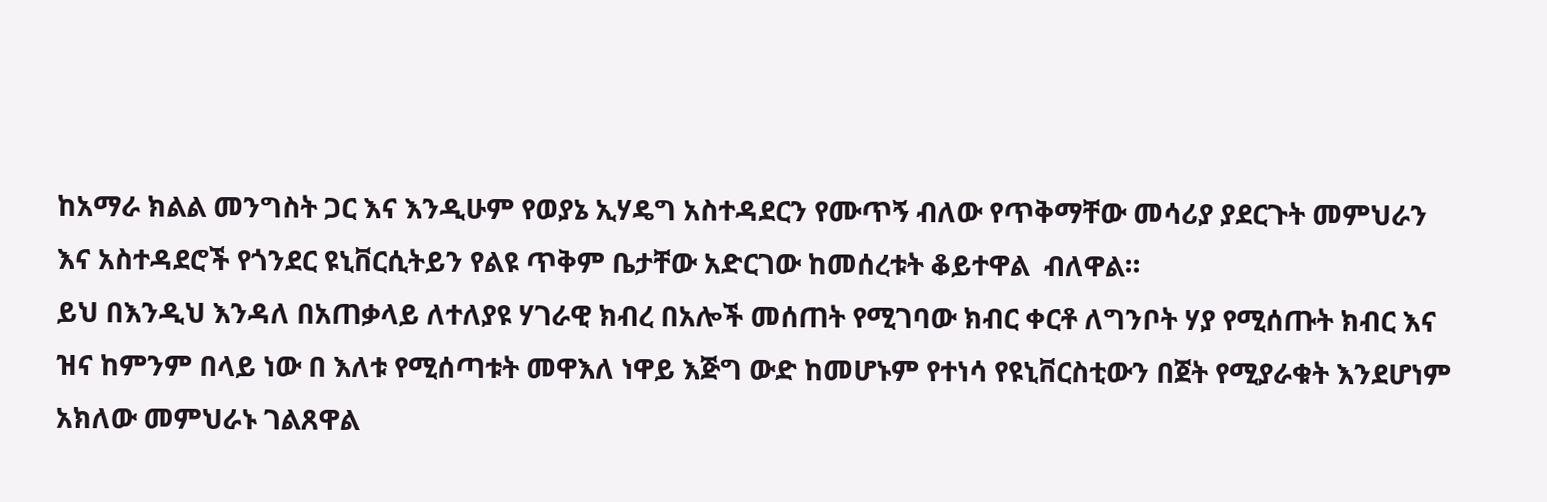ከአማራ ክልል መንግስት ጋር እና እንዲሁም የወያኔ ኢሃዴግ አስተዳደርን የሙጥኝ ብለው የጥቅማቸው መሳሪያ ያደርጉት መምህራን እና አስተዳደሮች የጎንደር ዩኒቨርሲትይን የልዩ ጥቅም ቤታቸው አድርገው ከመሰረቱት ቆይተዋል  ብለዋል።
ይህ በእንዲህ እንዳለ በአጠቃላይ ለተለያዩ ሃገራዊ ክብረ በአሎች መሰጠት የሚገባው ክብር ቀርቶ ለግንቦት ሃያ የሚሰጡት ክብር እና ዝና ከምንም በላይ ነው በ እለቱ የሚሰጣቱት መዋእለ ነዋይ እጅግ ውድ ከመሆኑም የተነሳ የዩኒቨርስቲውን በጀት የሚያራቁት እንደሆነም አክለው መምህራኑ ገልጸዋል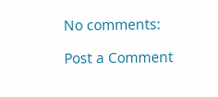No comments:

Post a Comment